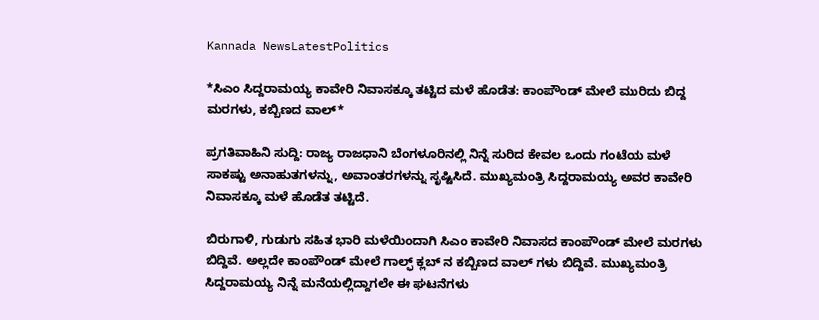Kannada NewsLatestPolitics

*ಸಿಎಂ ಸಿದ್ದರಾಮಯ್ಯ ಕಾವೇರಿ ನಿವಾಸಕ್ಕೂ ತಟ್ಟಿದ ಮಳೆ ಹೊಡೆತ: ಕಾಂಪೌಂಡ್ ಮೇಲೆ ಮುರಿದು ಬಿದ್ದ ಮರಗಳು, ಕಬ್ಬಿಣದ ವಾಲ್*

ಪ್ರಗತಿವಾಹಿನಿ ಸುದ್ದಿ: ರಾಜ್ಯ ರಾಜಧಾನಿ ಬೆಂಗಳೂರಿನಲ್ಲಿ ನಿನ್ನೆ ಸುರಿದ ಕೇವಲ ಒಂದು ಗಂಟೆಯ ಮಳೆ ಸಾಕಷ್ಟು ಅನಾಹುತಗಳನ್ನು, ಅವಾಂತರಗಳನ್ನು ಸೃಷ್ಟಿಸಿದೆ. ಮುಖ್ಯಮಂತ್ರಿ ಸಿದ್ದರಾಮಯ್ಯ ಅವರ ಕಾವೇರಿ ನಿವಾಸಕ್ಕೂ ಮಳೆ ಹೊಡೆತ ತಟ್ಟಿದೆ.

ಬಿರುಗಾಳಿ, ಗುಡುಗು ಸಹಿತ ಭಾರಿ ಮಳೆಯಿಂದಾಗಿ ಸಿಎಂ ಕಾವೇರಿ ನಿವಾಸದ ಕಾಂಪೌಂಡ್ ಮೇಲೆ ಮರಗಳು ಬಿದ್ದಿವೆ. ಅಲ್ಲದೇ ಕಾಂಪೌಂಡ್ ಮೇಲೆ ಗಾಲ್ಫ್ ಕ್ಲಬ್ ನ ಕಬ್ಬಿಣದ ವಾಲ್ ಗಳು ಬಿದ್ದಿವೆ. ಮುಖ್ಯಮಂತ್ರಿ ಸಿದ್ದರಾಮಯ್ಯ ನಿನ್ನೆ ಮನೆಯಲ್ಲಿದ್ದಾಗಲೇ ಈ ಘಟನೆಗಳು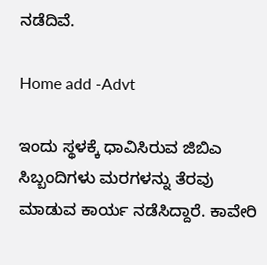ನಡೆದಿವೆ.

Home add -Advt

ಇಂದು ಸ್ಥಳಕ್ಕೆ ಧಾವಿಸಿರುವ ಜಿಬಿಎ ಸಿಬ್ಬಂದಿಗಳು ಮರಗಳನ್ನು ತೆರವು ಮಾಡುವ ಕಾರ್ಯ ನಡೆಸಿದ್ದಾರೆ. ಕಾವೇರಿ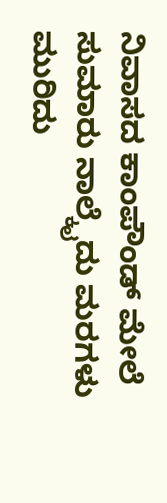ನಿವಾಸದ ಕಾಂಪೌಂಡ್ ಮೇಲೆ ಸುಮಾರು ನಾಲ್ಕೈದು ಮರಗಳು ಮುರಿದು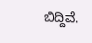ಬಿದ್ದಿವೆ.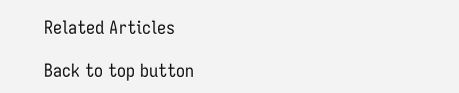Related Articles

Back to top button